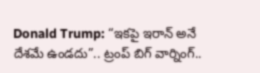Donald Trump: “ఇకపై ఇరాన్ అనే దేశమే ఉండదు”.. ట్రంప్ బిగ్ వార్నింగ్..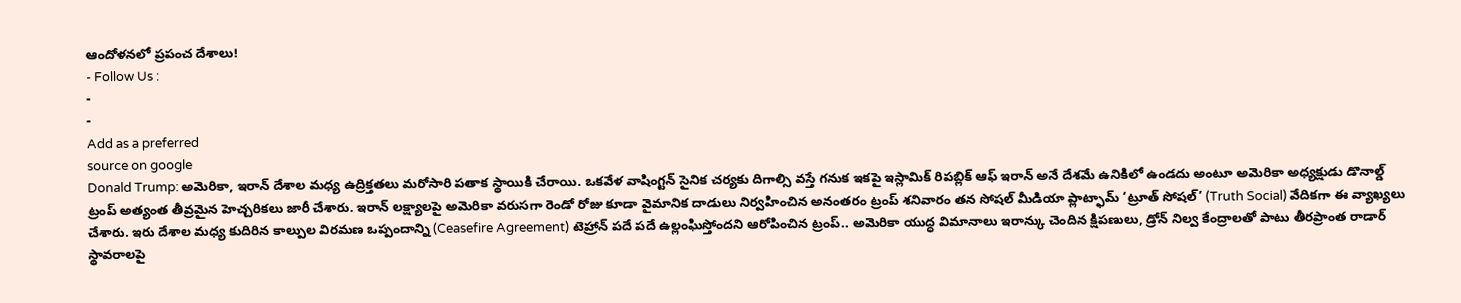ఆందోళనలో ప్రపంచ దేశాలు!
- Follow Us :
-
-
Add as a preferred
source on google
Donald Trump: అమెరికా, ఇరాన్ దేశాల మధ్య ఉద్రిక్తతలు మరోసారి పతాక స్థాయికి చేరాయి. ఒకవేళ వాషింగ్టన్ సైనిక చర్యకు దిగాల్సి వస్తే గనుక ఇకపై ఇస్లామిక్ రిపబ్లిక్ ఆఫ్ ఇరాన్ అనే దేశమే ఉనికిలో ఉండదు అంటూ అమెరికా అధ్యక్షుడు డొనాల్డ్ ట్రంప్ అత్యంత తీవ్రమైన హెచ్చరికలు జారీ చేశారు. ఇరాన్ లక్ష్యాలపై అమెరికా వరుసగా రెండో రోజు కూడా వైమానిక దాడులు నిర్వహించిన అనంతరం ట్రంప్ శనివారం తన సోషల్ మీడియా ప్లాట్ఫామ్ ‘ట్రూత్ సోషల్’ (Truth Social) వేదికగా ఈ వ్యాఖ్యలు చేశారు. ఇరు దేశాల మధ్య కుదిరిన కాల్పుల విరమణ ఒప్పందాన్ని (Ceasefire Agreement) టెహ్రాన్ పదే పదే ఉల్లంఘిస్తోందని ఆరోపించిన ట్రంప్.. అమెరికా యుద్ధ విమానాలు ఇరాన్కు చెందిన క్షిపణులు, డ్రోన్ నిల్వ కేంద్రాలతో పాటు తీరప్రాంత రాడార్ స్థావరాలపై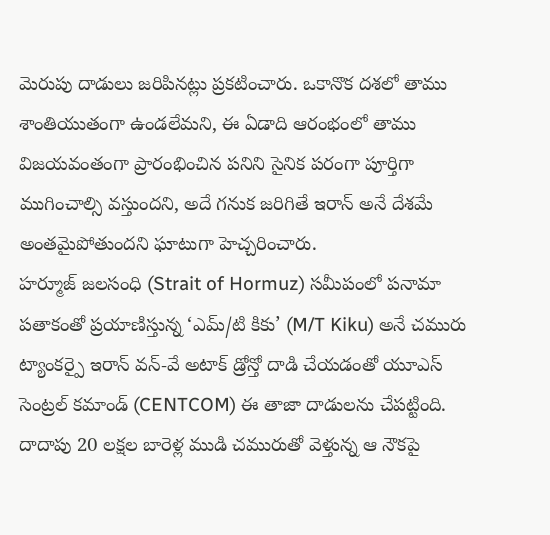మెరుపు దాడులు జరిపినట్లు ప్రకటించారు. ఒకానొక దశలో తాము శాంతియుతంగా ఉండలేమని, ఈ ఏడాది ఆరంభంలో తాము విజయవంతంగా ప్రారంభించిన పనిని సైనిక పరంగా పూర్తిగా ముగించాల్సి వస్తుందని, అదే గనుక జరిగితే ఇరాన్ అనే దేశమే అంతమైపోతుందని ఘాటుగా హెచ్చరించారు.
హర్మూజ్ జలసంధి (Strait of Hormuz) సమీపంలో పనామా పతాకంతో ప్రయాణిస్తున్న ‘ఎమ్/టి కికు’ (M/T Kiku) అనే చమురు ట్యాంకర్పై ఇరాన్ వన్-వే అటాక్ డ్రోన్తో దాడి చేయడంతో యూఎస్ సెంట్రల్ కమాండ్ (CENTCOM) ఈ తాజా దాడులను చేపట్టింది. దాదాపు 20 లక్షల బారెళ్ల ముడి చమురుతో వెళ్తున్న ఆ నౌకపై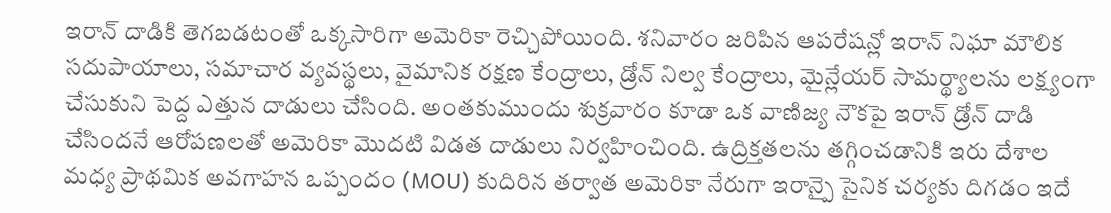ఇరాన్ దాడికి తెగబడటంతో ఒక్కసారిగా అమెరికా రెచ్చిపోయింది. శనివారం జరిపిన ఆపరేషన్లో ఇరాన్ నిఘా మౌలిక సదుపాయాలు, సమాచార వ్యవస్థలు, వైమానిక రక్షణ కేంద్రాలు, డ్రోన్ నిల్వ కేంద్రాలు, మైన్లేయర్ సామర్థ్యాలను లక్ష్యంగా చేసుకుని పెద్ద ఎత్తున దాడులు చేసింది. అంతకుముందు శుక్రవారం కూడా ఒక వాణిజ్య నౌకపై ఇరాన్ డ్రోన్ దాడి చేసిందనే ఆరోపణలతో అమెరికా మొదటి విడత దాడులు నిర్వహించింది. ఉద్రిక్తతలను తగ్గించడానికి ఇరు దేశాల మధ్య ప్రాథమిక అవగాహన ఒప్పందం (MOU) కుదిరిన తర్వాత అమెరికా నేరుగా ఇరాన్పై సైనిక చర్యకు దిగడం ఇదే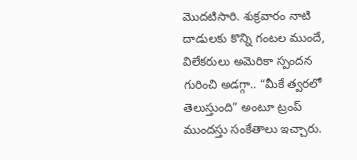మొదటిసారి. శుక్రవారం నాటి దాడులకు కొన్ని గంటల ముందే, విలేకరులు అమెరికా స్పందన గురించి అడగ్గా.. “మీకే త్వరలో తెలుస్తుంది” అంటూ ట్రంప్ ముందస్తు సంకేతాలు ఇచ్చారు.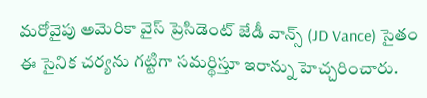మరోవైపు అమెరికా వైస్ ప్రెసిడెంట్ జేడీ వాన్స్ (JD Vance) సైతం ఈ సైనిక చర్యను గట్టిగా సమర్థిస్తూ ఇరాన్ను హెచ్చరించారు.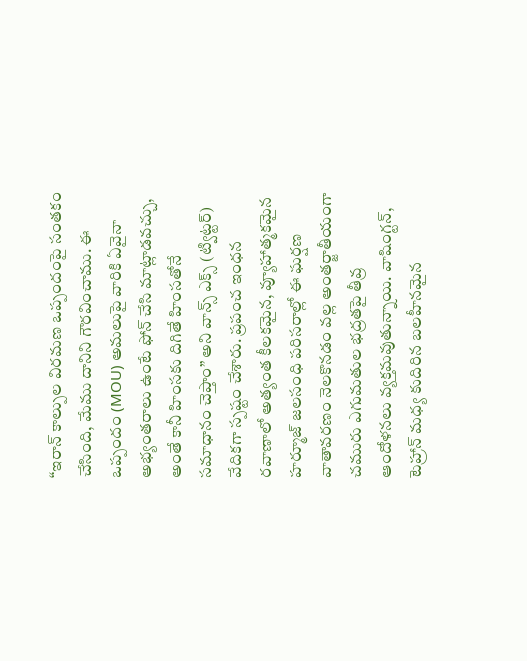“ఇరాన్ కాల్పుల విరమణ ఒప్పందంపై సంతకం చేసింది, మేము దానిని గౌరవించాము. ఈ ఒప్పందం (MOU) అమలుపై వారికి ఏవైనా అభ్యంతరాలు ఉంటే ఫోన్ చేసి మాట్లాడవచ్చు, అంతే కానీ హింసకు దిగితే హింసతోనే సమాధానం చెప్తాం” అని వాన్స్ ఎక్స్ (ట్విట్టర్) వేదికగా స్పష్టం చేశారు. ప్రపంచ ఇంధన రవాణాలో అత్యంత కీలకమైన, వ్యూహాత్మకమైన హర్మూజ్ జలసంధి పరిసరాల్లో ఈ ఘర్షణ వాతావరణం నెలకొనడం వల్ల అంతర్జాతీయంగా చమురు ఎగుమతుల భద్రతపై తీవ్ర ఆందోళనలు వ్యక్తమవుతున్నాయి. వాషింగ్టన్, టెహ్రాన్ మధ్య కుదిరిన బలహీనమైన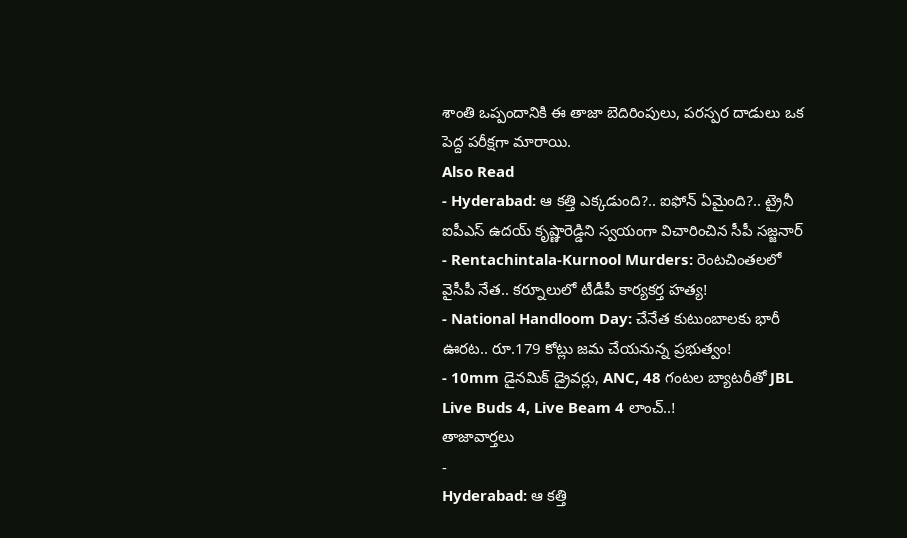శాంతి ఒప్పందానికి ఈ తాజా బెదిరింపులు, పరస్పర దాడులు ఒక పెద్ద పరీక్షగా మారాయి.
Also Read
- Hyderabad: ఆ కత్తి ఎక్కడుంది?.. ఐఫోన్ ఏమైంది?.. ట్రైనీ ఐపీఎస్ ఉదయ్ కృష్ణారెడ్డిని స్వయంగా విచారించిన సీపీ సజ్జనార్
- Rentachintala-Kurnool Murders: రెంటచింతలలో వైసీపీ నేత.. కర్నూలులో టీడీపీ కార్యకర్త హత్య!
- National Handloom Day: చేనేత కుటుంబాలకు భారీ ఊరట.. రూ.179 కోట్లు జమ చేయనున్న ప్రభుత్వం!
- 10mm డైనమిక్ డ్రైవర్లు, ANC, 48 గంటల బ్యాటరీతో JBL Live Buds 4, Live Beam 4 లాంచ్..!
తాజావార్తలు
-
Hyderabad: ఆ కత్తి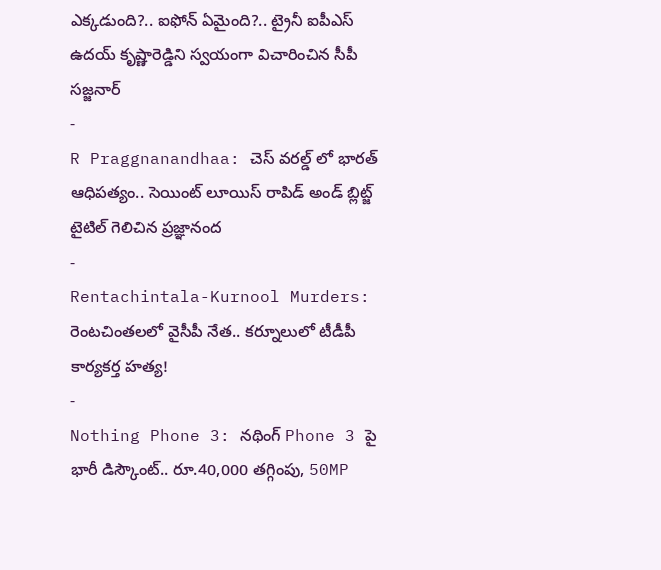ఎక్కడుంది?.. ఐఫోన్ ఏమైంది?.. ట్రైనీ ఐపీఎస్ ఉదయ్ కృష్ణారెడ్డిని స్వయంగా విచారించిన సీపీ సజ్జనార్
-
R Praggnanandhaa: చెస్ వరల్డ్ లో భారత్ ఆధిపత్యం.. సెయింట్ లూయిస్ రాపిడ్ అండ్ బ్లిట్జ్ టైటిల్ గెలిచిన ప్రజ్ఞానంద
-
Rentachintala-Kurnool Murders: రెంటచింతలలో వైసీపీ నేత.. కర్నూలులో టీడీపీ కార్యకర్త హత్య!
-
Nothing Phone 3: నథింగ్ Phone 3 పై భారీ డిస్కౌంట్.. రూ.40,000 తగ్గింపు, 50MP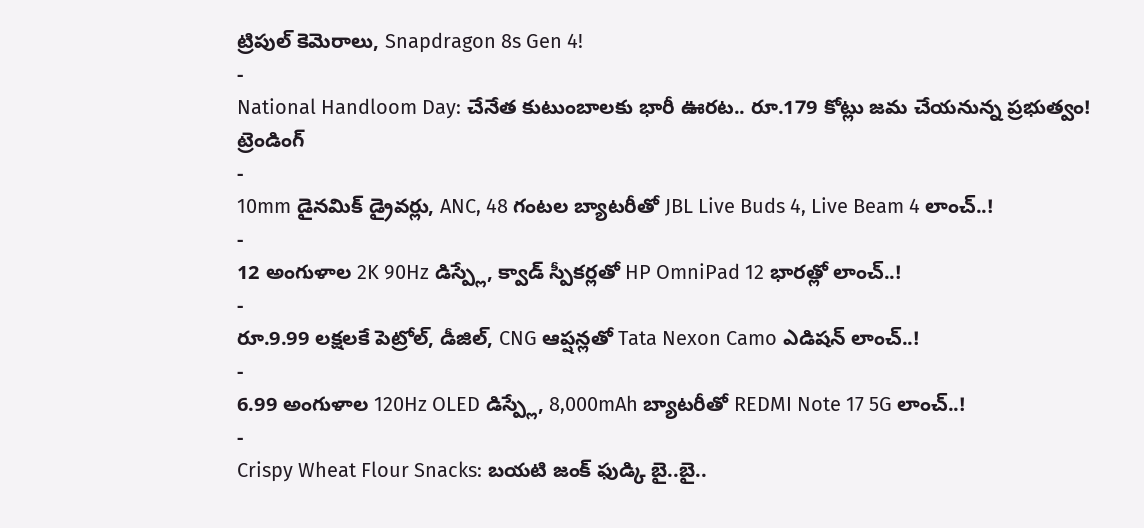ట్రిపుల్ కెమెరాలు, Snapdragon 8s Gen 4!
-
National Handloom Day: చేనేత కుటుంబాలకు భారీ ఊరట.. రూ.179 కోట్లు జమ చేయనున్న ప్రభుత్వం!
ట్రెండింగ్
-
10mm డైనమిక్ డ్రైవర్లు, ANC, 48 గంటల బ్యాటరీతో JBL Live Buds 4, Live Beam 4 లాంచ్..!
-
12 అంగుళాల 2K 90Hz డిస్ప్లే, క్వాడ్ స్పీకర్లతో HP OmniPad 12 భారత్లో లాంచ్..!
-
రూ.9.99 లక్షలకే పెట్రోల్, డీజిల్, CNG ఆప్షన్లతో Tata Nexon Camo ఎడిషన్ లాంచ్..!
-
6.99 అంగుళాల 120Hz OLED డిస్ప్లే, 8,000mAh బ్యాటరీతో REDMI Note 17 5G లాంచ్..!
-
Crispy Wheat Flour Snacks: బయటి జంక్ ఫుడ్కి బై..బై..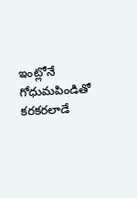ఇంట్లోనే గోధుమపిండితో కరకరలాడే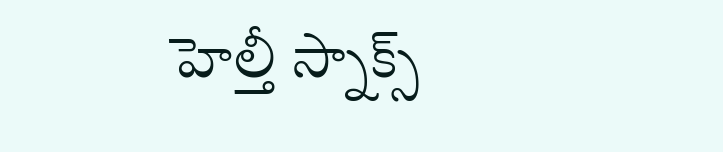హెల్తీ స్నాక్స్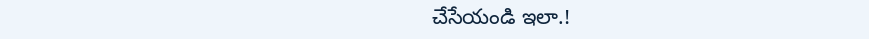చేసేయండి ఇలా.!